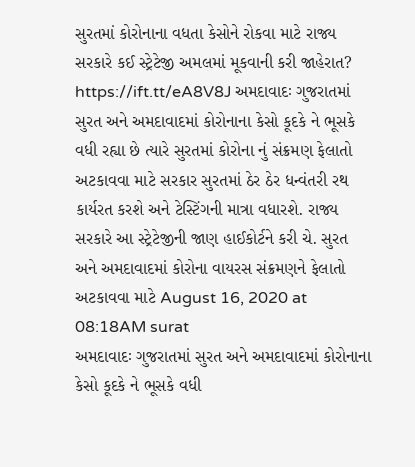સુરતમાં કોરોનાના વધતા કેસોને રોકવા માટે રાજ્ય સરકારે કઈ સ્ટ્રેટેજી અમલમાં મૂકવાની કરી જાહેરાત? https://ift.tt/eA8V8J અમદાવાદઃ ગુજરાતમાં સુરત અને અમદાવાદમાં કોરોનાના કેસો કૂદકે ને ભૂસકે વધી રહ્યા છે ત્યારે સુરતમાં કોરોના નું સંક્રમણ ફેલાતો અટકાવવા માટે સરકાર સુરતમાં ઠેર ઠેર ધન્વંતરી રથ કાર્યરત કરશે અને ટેસ્ટિંગની માત્રા વધારશે. રાજ્ય સરકારે આ સ્ટ્રેટેજીની જાણ હાઈકોર્ટને કરી ચે. સુરત અને અમદાવાદમાં કોરોના વાયરસ સંક્રમણને ફેલાતો અટકાવવા માટે August 16, 2020 at 08:18AM surat
અમદાવાદઃ ગુજરાતમાં સુરત અને અમદાવાદમાં કોરોનાના કેસો કૂદકે ને ભૂસકે વધી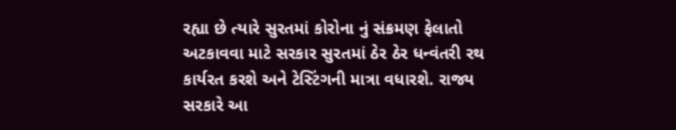રહ્યા છે ત્યારે સુરતમાં કોરોના નું સંક્રમણ ફેલાતો અટકાવવા માટે સરકાર સુરતમાં ઠેર ઠેર ધન્વંતરી રથ કાર્યરત કરશે અને ટેસ્ટિંગની માત્રા વધારશે. રાજ્ય સરકારે આ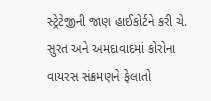સ્ટ્રેટેજીની જાણ હાઈકોર્ટને કરી ચે. સુરત અને અમદાવાદમાં કોરોના વાયરસ સંક્રમણને ફેલાતો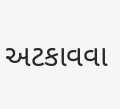અટકાવવા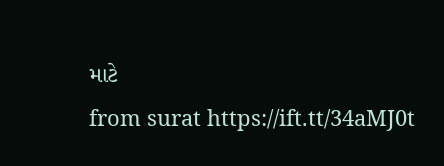માટે
from surat https://ift.tt/34aMJ0t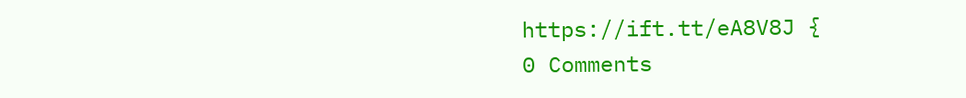https://ift.tt/eA8V8J {
0 Comments